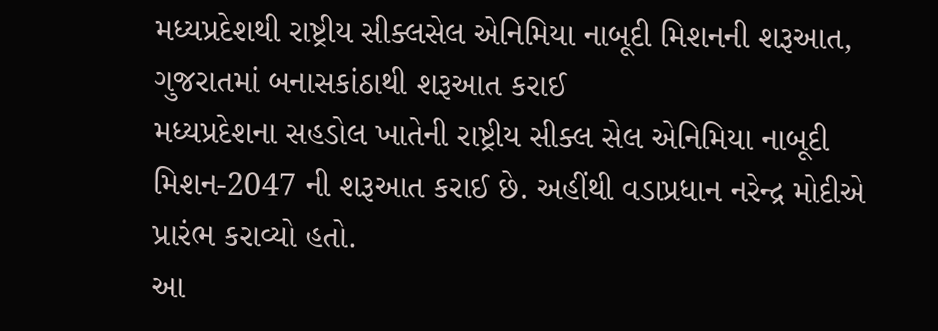મધ્યપ્રદેશથી રાષ્ટ્રીય સીક્લસેલ એનિમિયા નાબૂદી મિશનની શરૂઆત, ગુજરાતમાં બનાસકાંઠાથી શરૂઆત કરાઈ
મધ્યપ્રદેશના સહડોલ ખાતેની રાષ્ટ્રીય સીક્લ સેલ એનિમિયા નાબૂદી મિશન-2047 ની શરૂઆત કરાઈ છે. અહીંથી વડાપ્રધાન નરેન્દ્ર મોદીએ પ્રારંભ કરાવ્યો હતો.
આ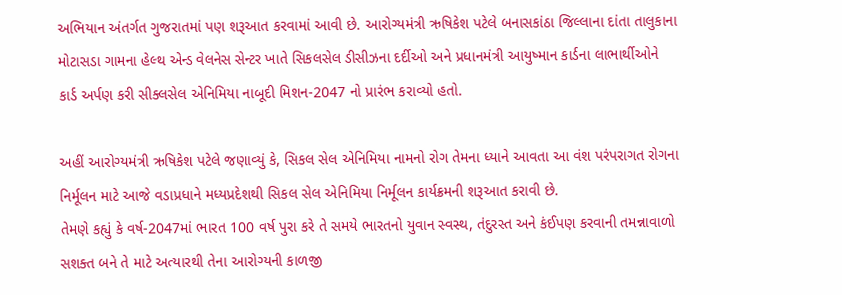અભિયાન અંતર્ગત ગુજરાતમાં પણ શરૂઆત કરવામાં આવી છે. આરોગ્યમંત્રી ઋષિકેશ પટેલે બનાસકાંઠા જિલ્લાના દાંતા તાલુકાના મોટાસડા ગામના હેલ્થ એન્ડ વેલનેસ સેન્ટર ખાતે સિકલસેલ ડીસીઝના દર્દીઓ અને પ્રધાનમંત્રી આયુષ્માન કાર્ડના લાભાર્થીઓને કાર્ડ અર્પણ કરી સીક્લસેલ એનિમિયા નાબૂદી મિશન-2047 નો પ્રારંભ કરાવ્યો હતો.

અહીં આરોગ્યમંત્રી ઋષિકેશ પટેલે જણાવ્યું કે, સિકલ સેલ એનિમિયા નામનો રોગ તેમના ધ્યાને આવતા આ વંશ પરંપરાગત રોગના નિર્મૂલન માટે આજે વડાપ્રધાને મધ્યપ્રદેશથી સિકલ સેલ એનિમિયા નિર્મૂલન કાર્યક્રમની શરૂઆત કરાવી છે.
તેમણે કહ્યું કે વર્ષ-2047માં ભારત 100 વર્ષ પુરા કરે તે સમયે ભારતનો યુવાન સ્વસ્થ, તંદુરસ્ત અને કંઈપણ કરવાની તમન્નાવાળો સશક્ત બને તે માટે અત્યારથી તેના આરોગ્યની કાળજી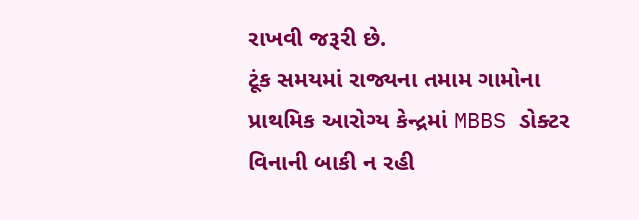રાખવી જરૂરી છે.
ટૂંક સમયમાં રાજ્યના તમામ ગામોના પ્રાથમિક આરોગ્ય કેન્દ્રમાં MBBS ડોક્ટર વિનાની બાકી ન રહી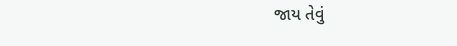જાય તેવું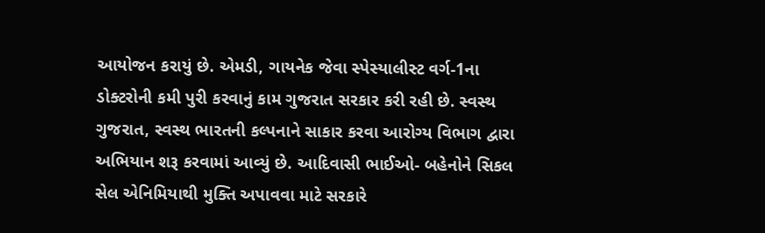આયોજન કરાયું છે. એમડી, ગાયનેક જેવા સ્પેસ્યાલીસ્ટ વર્ગ-1ના ડોક્ટરોની કમી પુરી કરવાનું કામ ગુજરાત સરકાર કરી રહી છે. સ્વસ્થ ગુજરાત, સ્વસ્થ ભારતની કલ્પનાને સાકાર કરવા આરોગ્ય વિભાગ દ્વારા અભિયાન શરૂ કરવામાં આવ્યું છે. આદિવાસી ભાઈઓ- બહેનોને સિકલ સેલ એનિમિયાથી મુક્તિ અપાવવા માટે સરકારે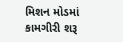મિશન મોડમાં કામગીરી શરૂ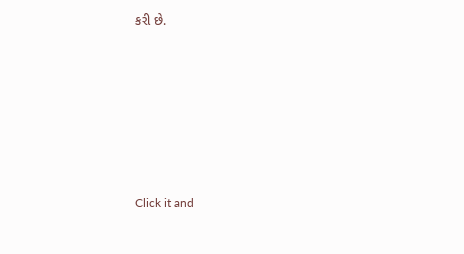કરી છે.












Click it and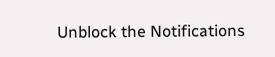Unblock the Notifications